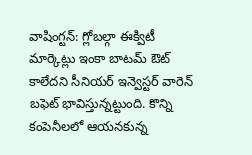వాషింగ్టన్: గ్లోబల్గా ఈక్విటీ మార్కెట్లు ఇంకా బాటమ్ ఔట్ కాలేదని సీనియర్ ఇన్వెస్టర్ వారెన్ బఫెట్ భావిస్తున్నట్టుంది. కొన్ని కంపెనీలలో ఆయనకున్న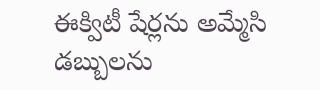ఈక్విటీ షేర్లను అమ్మేసి డబ్బులను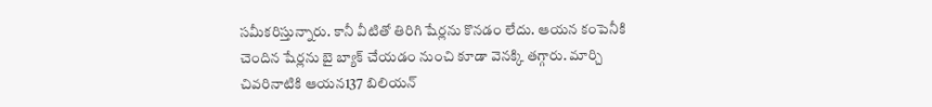సమీకరిస్తున్నారు. కానీ వీటితో తిరిగి షేర్లను కొనడం లేదు. ఆయన కంపెనీకి చెందిన షేర్లను బై బ్యాక్ చేయడం నుంచి కూడా వెనక్కి తగ్గారు. మార్చి చివరినాటికి ఆయన137 బిలియన్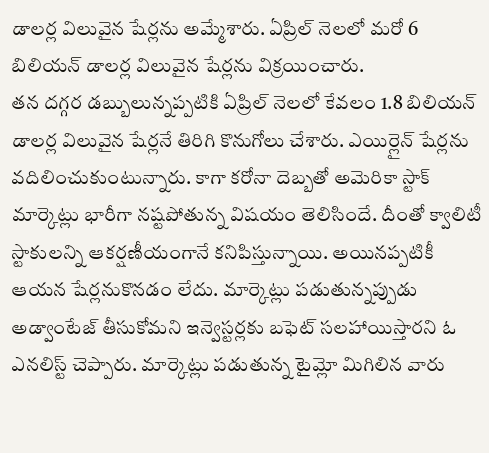డాలర్ల విలువైన షేర్లను అమ్మేశారు. ఏప్రిల్ నెలలో మరో 6 బిలియన్ డాలర్ల విలువైన షేర్లను విక్రయించారు.
తన దగ్గర డబ్బులున్నప్పటికి ఏప్రిల్ నెలలో కేవలం 1.8 బిలియన్ డాలర్ల విలువైన షేర్లనే తిరిగి కొనుగోలు చేశారు. ఎయిర్లైన్ షేర్లను వదిలించుకుంటున్నారు. కాగా కరోనా దెబ్బతో అమెరికా స్టాక్ మార్కెట్లు భారీగా నష్టపోతున్న విషయం తెలిసిందే. దీంతో క్వాలిటీ స్టాకులన్ని ఆకర్షణీయంగానే కనిపిస్తున్నాయి. అయినప్పటికీ ఆయన షేర్లనుకొనడం లేదు. మార్కెట్లు పడుతున్నప్పుడు అడ్వాంటేజ్ తీసుకోమని ఇన్వెస్టర్లకు బఫెట్ సలహాయిస్తారని ఓ ఎనలిస్ట్ చెప్పారు. మార్కెట్లు పడుతున్న టైమ్లో మిగిలిన వారు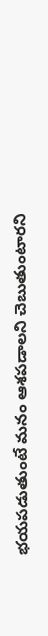భయపడుతుంటే మనం ఆశపడాలని చెబుతుంటారని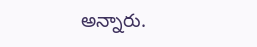అన్నారు.